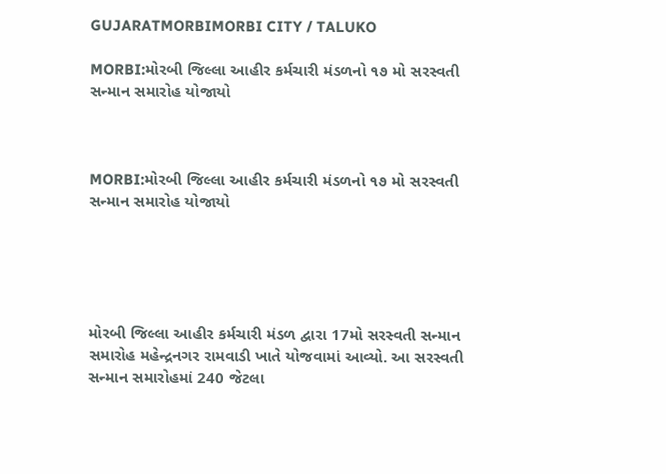GUJARATMORBIMORBI CITY / TALUKO

MORBI:મોરબી જિલ્લા આહીર કર્મચારી મંડળનો ૧૭ મો સરસ્વતી સન્માન સમારોહ યોજાયો



MORBI:મોરબી જિલ્લા આહીર કર્મચારી મંડળનો ૧૭ મો સરસ્વતી સન્માન સમારોહ યોજાયો





મોરબી જિલ્લા આહીર કર્મચારી મંડળ દ્વારા 17મો સરસ્વતી સન્માન સમારોહ મહેન્દ્રનગર રામવાડી ખાતે યોજવામાં આવ્યો. આ સરસ્વતી સન્માન સમારોહમાં 240 જેટલા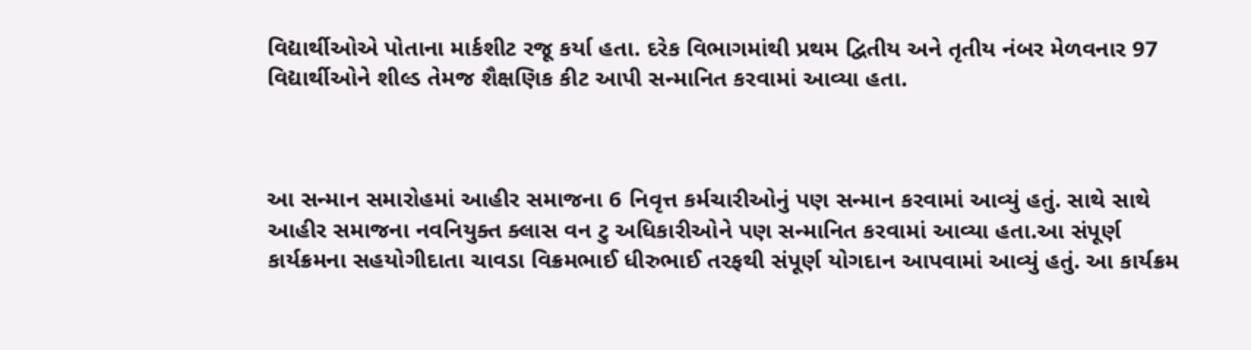વિદ્યાર્થીઓએ પોતાના માર્કશીટ રજૂ કર્યા હતા. દરેક વિભાગમાંથી પ્રથમ દ્વિતીય અને તૃતીય નંબર મેળવનાર 97 વિદ્યાર્થીઓને શીલ્ડ તેમજ શૈક્ષણિક કીટ આપી સન્માનિત કરવામાં આવ્યા હતા.



આ સન્માન સમારોહમાં આહીર સમાજના 6 નિવૃત્ત કર્મચારીઓનું પણ સન્માન કરવામાં આવ્યું હતું. સાથે સાથે આહીર સમાજના નવનિયુક્ત ક્લાસ વન ટુ અધિકારીઓને પણ સન્માનિત કરવામાં આવ્યા હતા.આ સંપૂર્ણ કાર્યક્રમના સહયોગીદાતા ચાવડા વિક્રમભાઈ ધીરુભાઈ તરફથી સંપૂર્ણ યોગદાન આપવામાં આવ્યું હતું. આ કાર્યક્રમ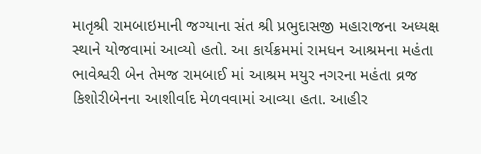માતૃશ્રી રામબાઇમાની જગ્યાના સંત શ્રી પ્રભુદાસજી મહારાજના અધ્યક્ષ સ્થાને યોજવામાં આવ્યો હતો. આ કાર્યક્રમમાં રામધન આશ્રમના મહંતા ભાવેશ્વરી બેન તેમજ રામબાઈ માં આશ્રમ મયુર નગરના મહંતા વ્રજ કિશોરીબેનના આશીર્વાદ મેળવવામાં આવ્યા હતા. આહીર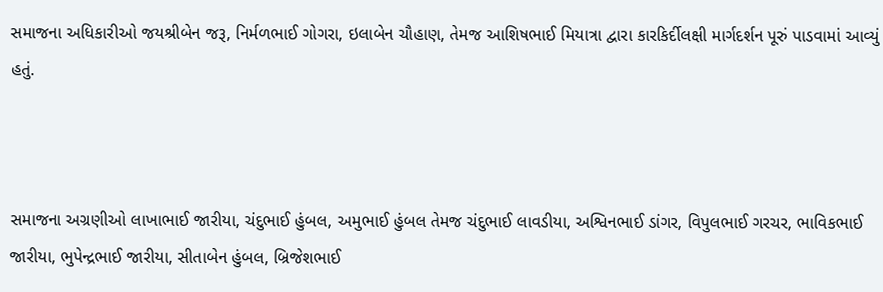સમાજના અધિકારીઓ જયશ્રીબેન જરૂ, નિર્મળભાઈ ગોગરા, ઇલાબેન ચૌહાણ, તેમજ આશિષભાઈ મિયાત્રા દ્વારા કારકિર્દીલક્ષી માર્ગદર્શન પૂરું પાડવામાં આવ્યું હતું.



સમાજના અગ્રણીઓ લાખાભાઈ જારીયા, ચંદુભાઈ હુંબલ, અમુભાઈ હુંબલ તેમજ ચંદુભાઈ લાવડીયા, અશ્વિનભાઈ ડાંગર, વિપુલભાઈ ગરચર, ભાવિકભાઈ જારીયા, ભુપેન્દ્રભાઈ જારીયા, સીતાબેન હુંબલ, બ્રિજેશભાઈ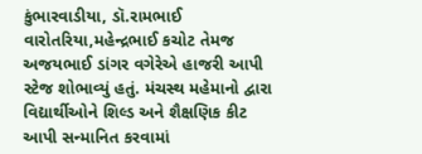કુંભારવાડીયા, ડૉ.રામભાઈ વારોતરિયા,મહેન્દ્રભાઈ કચોટ તેમજ અજયભાઈ ડાંગર વગેરેએ હાજરી આપી સ્ટેજ શોભાવ્યું હતું. મંચસ્થ મહેમાનો દ્વારા વિદ્યાર્થીઓને શિલ્ડ અને શૈક્ષણિક કીટ આપી સન્માનિત કરવામાં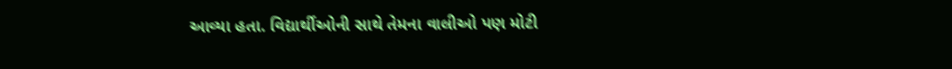આવ્યા હતા. વિદ્યાર્થીઓની સાથે તેમના વાલીઓ પણ મોટી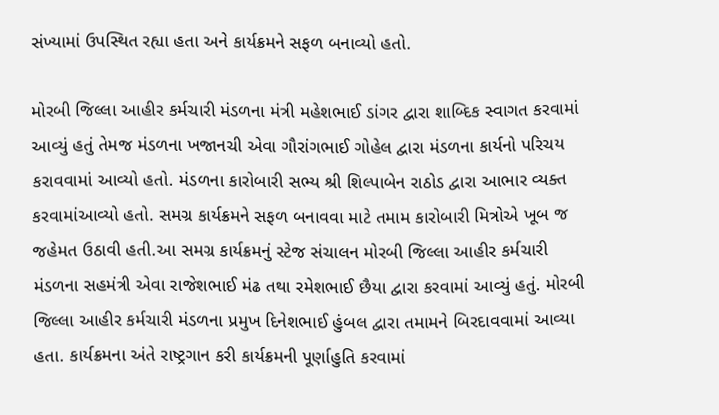સંખ્યામાં ઉપસ્થિત રહ્યા હતા અને કાર્યક્રમને સફળ બનાવ્યો હતો.

મોરબી જિલ્લા આહીર કર્મચારી મંડળના મંત્રી મહેશભાઈ ડાંગર દ્વારા શાબ્દિક સ્વાગત કરવામાં આવ્યું હતું તેમજ મંડળના ખજાનચી એવા ગૌરાંગભાઈ ગોહેલ દ્વારા મંડળના કાર્યનો પરિચય કરાવવામાં આવ્યો હતો. મંડળના કારોબારી સભ્ય શ્રી શિલ્પાબેન રાઠોડ દ્વારા આભાર વ્યક્ત કરવામાંઆવ્યો હતો. સમગ્ર કાર્યક્રમને સફળ બનાવવા માટે તમામ કારોબારી મિત્રોએ ખૂબ જ જહેમત ઉઠાવી હતી.આ સમગ્ર કાર્યક્રમનું સ્ટેજ સંચાલન મોરબી જિલ્લા આહીર કર્મચારી મંડળના સહમંત્રી એવા રાજેશભાઈ મંઢ તથા રમેશભાઈ છૈયા દ્વારા કરવામાં આવ્યું હતું. મોરબી જિલ્લા આહીર કર્મચારી મંડળના પ્રમુખ દિનેશભાઈ હુંબલ દ્વારા તમામને બિરદાવવામાં આવ્યા હતા. કાર્યક્રમના અંતે રાષ્ટ્રગાન કરી કાર્યક્રમની પૂર્ણાહુતિ કરવામાં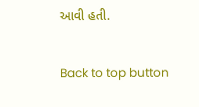આવી હતી.

Back to top button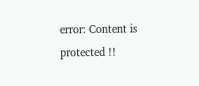error: Content is protected !!